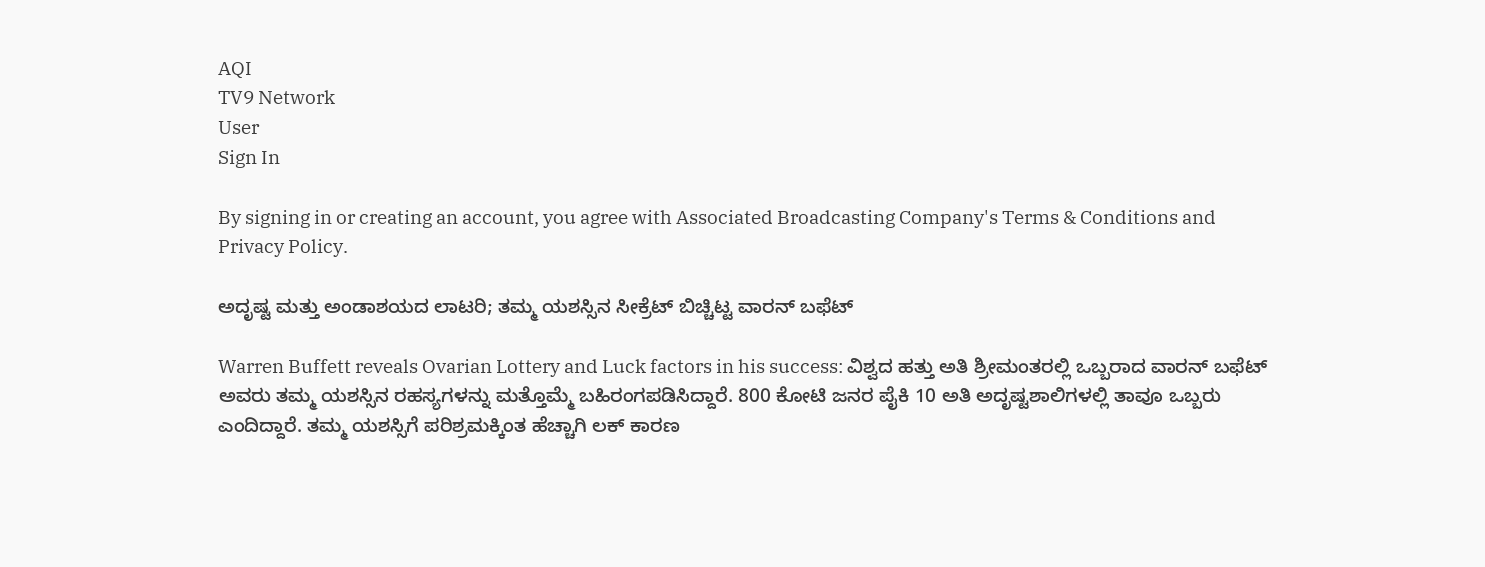AQI
TV9 Network
User
Sign In

By signing in or creating an account, you agree with Associated Broadcasting Company's Terms & Conditions and Privacy Policy.

ಅದೃಷ್ಟ ಮತ್ತು ಅಂಡಾಶಯದ ಲಾಟರಿ; ತಮ್ಮ ಯಶಸ್ಸಿನ ಸೀಕ್ರೆಟ್ ಬಿಚ್ಚಿಟ್ಟ ವಾರನ್ ಬಫೆಟ್

Warren Buffett reveals Ovarian Lottery and Luck factors in his success: ವಿಶ್ವದ ಹತ್ತು ಅತಿ ಶ್ರೀಮಂತರಲ್ಲಿ ಒಬ್ಬರಾದ ವಾರನ್ ಬಫೆಟ್ ಅವರು ತಮ್ಮ ಯಶಸ್ಸಿನ ರಹಸ್ಯಗಳನ್ನು ಮತ್ತೊಮ್ಮೆ ಬಹಿರಂಗಪಡಿಸಿದ್ದಾರೆ. 800 ಕೋಟಿ ಜನರ ಪೈಕಿ 10 ಅತಿ ಅದೃಷ್ಟಶಾಲಿಗಳಲ್ಲಿ ತಾವೂ ಒಬ್ಬರು ಎಂದಿದ್ದಾರೆ. ತಮ್ಮ ಯಶಸ್ಸಿಗೆ ಪರಿಶ್ರಮಕ್ಕಿಂತ ಹೆಚ್ಚಾಗಿ ಲಕ್ ಕಾರಣ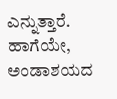ಎನ್ನುತ್ತಾರೆ. ಹಾಗೆಯೇ, ಅಂಡಾಶಯದ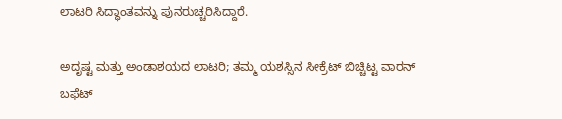ಲಾಟರಿ ಸಿದ್ಧಾಂತವನ್ನು ಪುನರುಚ್ಚರಿಸಿದ್ದಾರೆ.

ಅದೃಷ್ಟ ಮತ್ತು ಅಂಡಾಶಯದ ಲಾಟರಿ; ತಮ್ಮ ಯಶಸ್ಸಿನ ಸೀಕ್ರೆಟ್ ಬಿಚ್ಚಿಟ್ಟ ವಾರನ್ ಬಫೆಟ್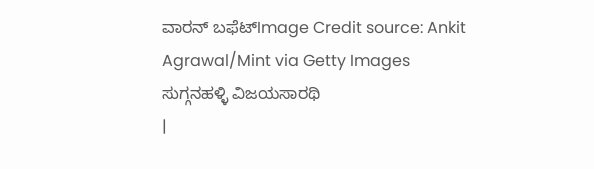ವಾರನ್ ಬಫೆಟ್Image Credit source: Ankit Agrawal/Mint via Getty Images
ಸುಗ್ಗನಹಳ್ಳಿ ವಿಜಯಸಾರಥಿ
|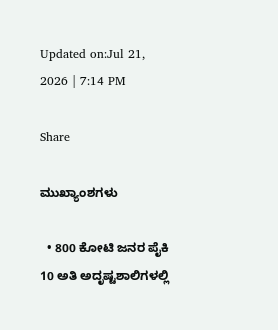Updated on:Jul 21, 2026 | 7:14 PM

Share

ಮುಖ್ಯಾಂಶಗಳು

  • 800 ಕೋಟಿ ಜನರ ಪೈಕಿ 10 ಅತಿ ಅದೃಷ್ಟಶಾಲಿಗಳಲ್ಲಿ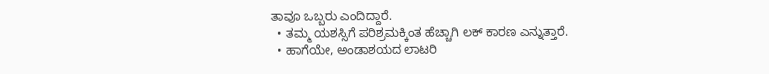ತಾವೂ ಒಬ್ಬರು ಎಂದಿದ್ದಾರೆ.
  • ತಮ್ಮ ಯಶಸ್ಸಿಗೆ ಪರಿಶ್ರಮಕ್ಕಿಂತ ಹೆಚ್ಚಾಗಿ ಲಕ್ ಕಾರಣ ಎನ್ನುತ್ತಾರೆ.
  • ಹಾಗೆಯೇ, ಅಂಡಾಶಯದ ಲಾಟರಿ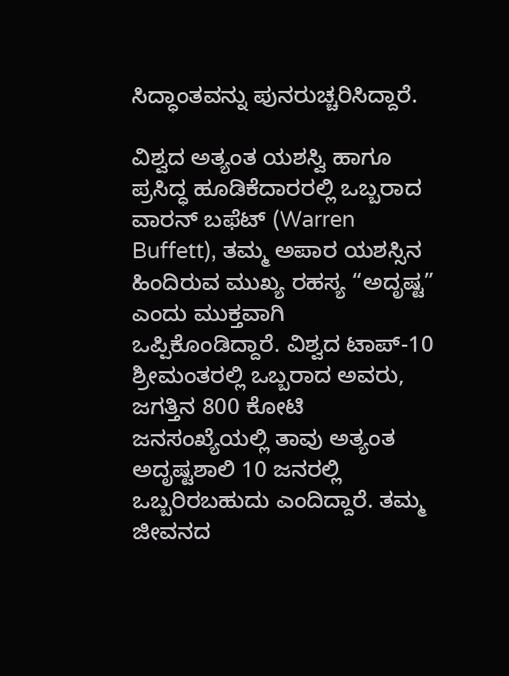ಸಿದ್ಧಾಂತವನ್ನು ಪುನರುಚ್ಚರಿಸಿದ್ದಾರೆ.

ವಿಶ್ವದ ಅತ್ಯಂತ ಯಶಸ್ವಿ ಹಾಗೂ ಪ್ರಸಿದ್ಧ ಹೂಡಿಕೆದಾರರಲ್ಲಿ ಒಬ್ಬರಾದ ವಾರನ್ ಬಫೆಟ್ (Warren Buffett), ತಮ್ಮ ಅಪಾರ ಯಶಸ್ಸಿನ ಹಿಂದಿರುವ ಮುಖ್ಯ ರಹಸ್ಯ “ಅದೃಷ್ಟ” ಎಂದು ಮುಕ್ತವಾಗಿ ಒಪ್ಪಿಕೊಂಡಿದ್ದಾರೆ. ವಿಶ್ವದ ಟಾಪ್-10 ಶ್ರೀಮಂತರಲ್ಲಿ ಒಬ್ಬರಾದ ಅವರು, ಜಗತ್ತಿನ 800 ಕೋಟಿ ಜನಸಂಖ್ಯೆಯಲ್ಲಿ ತಾವು ಅತ್ಯಂತ ಅದೃಷ್ಟಶಾಲಿ 10 ಜನರಲ್ಲಿ ಒಬ್ಬರಿರಬಹುದು ಎಂದಿದ್ದಾರೆ. ತಮ್ಮ ಜೀವನದ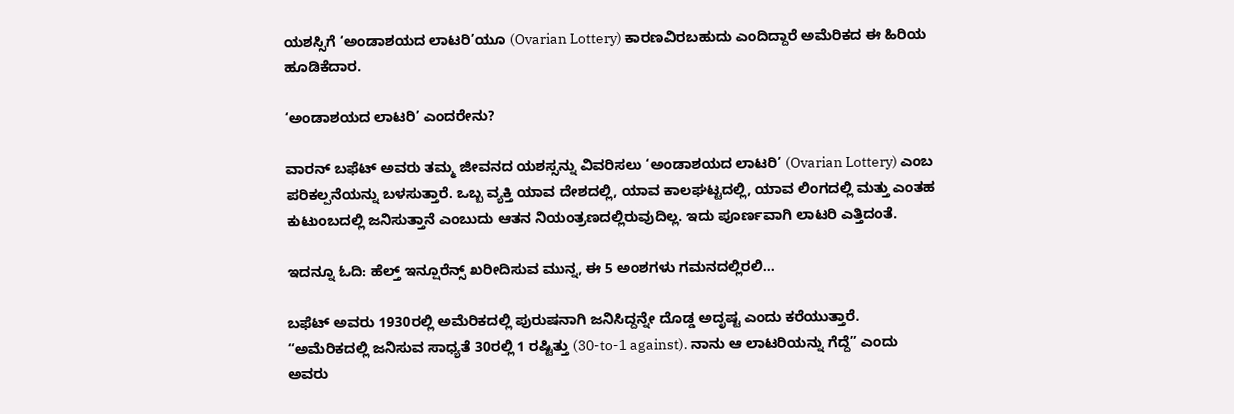ಯಶಸ್ಸಿಗೆ ‘ಅಂಡಾಶಯದ ಲಾಟರಿ’ಯೂ (Ovarian Lottery) ಕಾರಣವಿರಬಹುದು ಎಂದಿದ್ದಾರೆ ಅಮೆರಿಕದ ಈ ಹಿರಿಯ ಹೂಡಿಕೆದಾರ.

‘ಅಂಡಾಶಯದ ಲಾಟರಿ’ ಎಂದರೇನು?

ವಾರನ್ ಬಫೆಟ್ ಅವರು ತಮ್ಮ ಜೀವನದ ಯಶಸ್ಸನ್ನು ವಿವರಿಸಲು ‘ಅಂಡಾಶಯದ ಲಾಟರಿ’ (Ovarian Lottery) ಎಂಬ ಪರಿಕಲ್ಪನೆಯನ್ನು ಬಳಸುತ್ತಾರೆ. ಒಬ್ಬ ವ್ಯಕ್ತಿ ಯಾವ ದೇಶದಲ್ಲಿ, ಯಾವ ಕಾಲಘಟ್ಟದಲ್ಲಿ, ಯಾವ ಲಿಂಗದಲ್ಲಿ ಮತ್ತು ಎಂತಹ ಕುಟುಂಬದಲ್ಲಿ ಜನಿಸುತ್ತಾನೆ ಎಂಬುದು ಆತನ ನಿಯಂತ್ರಣದಲ್ಲಿರುವುದಿಲ್ಲ. ಇದು ಪೂರ್ಣವಾಗಿ ಲಾಟರಿ ಎತ್ತಿದಂತೆ.

ಇದನ್ನೂ ಓದಿ: ಹೆಲ್ತ್ ಇನ್ಷೂರೆನ್ಸ್ ಖರೀದಿಸುವ ಮುನ್ನ, ಈ 5 ಅಂಶಗಳು ಗಮನದಲ್ಲಿರಲಿ…

ಬಫೆಟ್ ಅವರು 1930ರಲ್ಲಿ ಅಮೆರಿಕದಲ್ಲಿ ಪುರುಷನಾಗಿ ಜನಿಸಿದ್ದನ್ನೇ ದೊಡ್ಡ ಅದೃಷ್ಟ ಎಂದು ಕರೆಯುತ್ತಾರೆ. “ಅಮೆರಿಕದಲ್ಲಿ ಜನಿಸುವ ಸಾಧ್ಯತೆ 30ರಲ್ಲಿ 1 ರಷ್ಟಿತ್ತು (30-to-1 against). ನಾನು ಆ ಲಾಟರಿಯನ್ನು ಗೆದ್ದೆ” ಎಂದು ಅವರು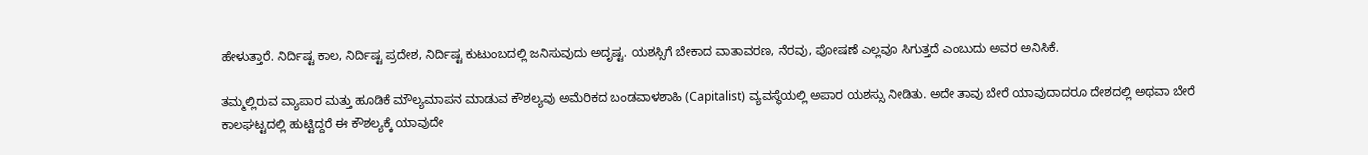ಹೇಳುತ್ತಾರೆ. ನಿರ್ದಿಷ್ಟ ಕಾಲ, ನಿರ್ದಿಷ್ಟ ಪ್ರದೇಶ, ನಿರ್ದಿಷ್ಟ ಕುಟುಂಬದಲ್ಲಿ ಜನಿಸುವುದು ಅದೃಷ್ಟ. ಯಶಸ್ಸಿಗೆ ಬೇಕಾದ ವಾತಾವರಣ, ನೆರವು, ಪೋಷಣೆ ಎಲ್ಲವೂ ಸಿಗುತ್ತದೆ ಎಂಬುದು ಅವರ ಅನಿಸಿಕೆ.

ತಮ್ಮಲ್ಲಿರುವ ವ್ಯಾಪಾರ ಮತ್ತು ಹೂಡಿಕೆ ಮೌಲ್ಯಮಾಪನ ಮಾಡುವ ಕೌಶಲ್ಯವು ಅಮೆರಿಕದ ಬಂಡವಾಳಶಾಹಿ (Capitalist) ವ್ಯವಸ್ಥೆಯಲ್ಲಿ ಅಪಾರ ಯಶಸ್ಸು ನೀಡಿತು. ಅದೇ ತಾವು ಬೇರೆ ಯಾವುದಾದರೂ ದೇಶದಲ್ಲಿ ಅಥವಾ ಬೇರೆ ಕಾಲಘಟ್ಟದಲ್ಲಿ ಹುಟ್ಟಿದ್ದರೆ ಈ ಕೌಶಲ್ಯಕ್ಕೆ ಯಾವುದೇ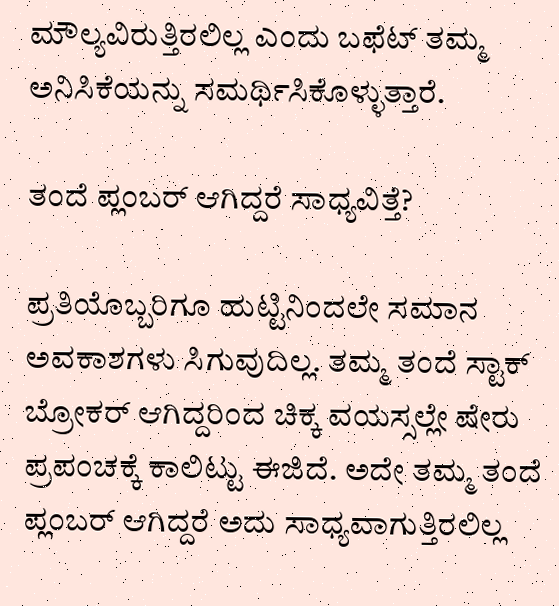ಮೌಲ್ಯವಿರುತ್ತಿರಲಿಲ್ಲ ಎಂದು ಬಫೆಟ್ ತಮ್ಮ ಅನಿಸಿಕೆಯನ್ನು ಸಮರ್ಥಿಸಿಕೊಳ್ಳುತ್ತಾರೆ.

ತಂದೆ ಪ್ಲಂಬರ್ ಆಗಿದ್ದರೆ ಸಾಧ್ಯವಿತ್ತೆ?

ಪ್ರತಿಯೊಬ್ಬರಿಗೂ ಹುಟ್ಟಿನಿಂದಲೇ ಸಮಾನ ಅವಕಾಶಗಳು ಸಿಗುವುದಿಲ್ಲ. ತಮ್ಮ ತಂದೆ ಸ್ಟಾಕ್ ಬ್ರೋಕರ್ ಆಗಿದ್ದರಿಂದ ಚಿಕ್ಕ ವಯಸ್ಸಲ್ಲೇ ಷೇರು ಪ್ರಪಂಚಕ್ಕೆ ಕಾಲಿಟ್ಟು ಈಜಿದೆ. ಅದೇ ತಮ್ಮ ತಂದೆ ಪ್ಲಂಬರ್ ಆಗಿದ್ದರೆ ಅದು ಸಾಧ್ಯವಾಗುತ್ತಿರಲಿಲ್ಲ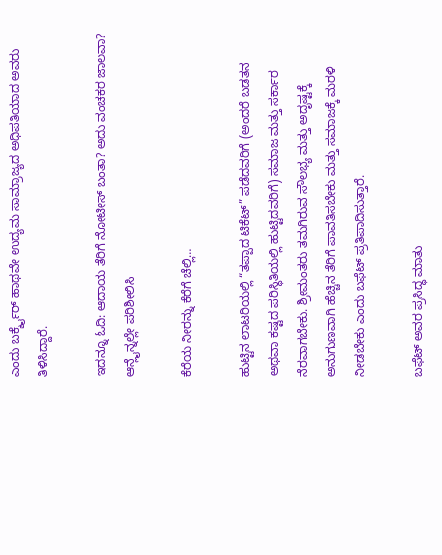ಎಂದು ಬರ್ಕ್ಶೈರ್ ಹಾಥವೇ ಉದ್ಯಮ ಸಾಮ್ರಾಜ್ಯದ ಅಧಿಪತಿಯಾದ ಅವರು ತಿಳಿಸಿದ್ದಾರೆ.

ಇದನ್ನೂ ಓದಿ: ಆದಾಯ ತೆರಿಗೆ ನೋಟೀಸ್ ಬಂತಾ? ಅದು ವಂಚಕರ ಜಾಲವಾ? ಆನ್ಲೈನ್ನಲ್ಲೇ ಪರಿಶೀಲಿಸಿ

ಕೆರೆಯ ನೀರನ್ನು ಕೆರೆಗೆ ಚೆಲ್ಲಿ…

ಹುಟ್ಟಿನ ಲಾಟರಿಯಲ್ಲಿ “ತಪ್ಪಾದ ಟಿಕೆಟ್” ಪಡೆದವರಿಗೆ (ಅಂದರೆ ಬಡತನ ಅಥವಾ ಕಷ್ಟದ ಪರಿಸ್ಥಿತಿಯಲ್ಲಿ ಹುಟ್ಟಿದವರಿಗೆ) ಸಮಾಜ ಮತ್ತು ಸರ್ಕಾರ ನೆರವಾಗಬೇಕು. ಶ್ರೀಮಂತರು ತಮಗಿರುವ ಸೌಲಭ್ಯ ಮತ್ತು ಅದೃಷ್ಟಕ್ಕೆ ಅನುಗುಣವಾಗಿ ಹೆಚ್ಚಿನ ತೆರಿಗೆ ಪಾವತಿಸಬೇಕು ಮತ್ತು ಸಮಾಜಕ್ಕೆ ಮರಳಿ ನೀಡಬೇಕು ಎಂದು ಬಫೆಟ್ ಪ್ರತಿಪಾದಿಸುತ್ತಾರೆ.

ಬಫೆಟ್ ಅವರ ಪ್ರಸಿದ್ಧ ಮಾತು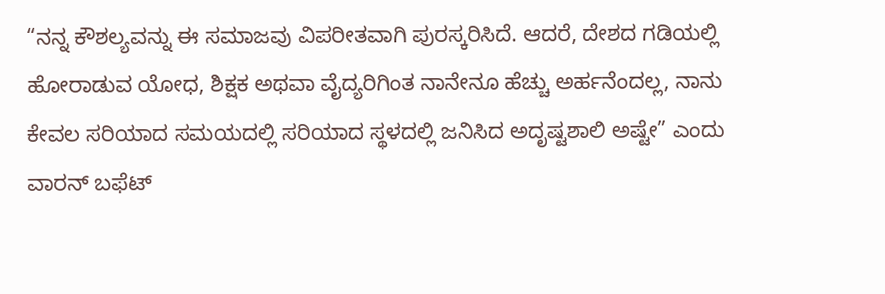“ನನ್ನ ಕೌಶಲ್ಯವನ್ನು ಈ ಸಮಾಜವು ವಿಪರೀತವಾಗಿ ಪುರಸ್ಕರಿಸಿದೆ. ಆದರೆ, ದೇಶದ ಗಡಿಯಲ್ಲಿ ಹೋರಾಡುವ ಯೋಧ, ಶಿಕ್ಷಕ ಅಥವಾ ವೈದ್ಯರಿಗಿಂತ ನಾನೇನೂ ಹೆಚ್ಚು ಅರ್ಹನೆಂದಲ್ಲ, ನಾನು ಕೇವಲ ಸರಿಯಾದ ಸಮಯದಲ್ಲಿ ಸರಿಯಾದ ಸ್ಥಳದಲ್ಲಿ ಜನಿಸಿದ ಅದೃಷ್ಟಶಾಲಿ ಅಷ್ಟೇ” ಎಂದು ವಾರನ್ ಬಫೆಟ್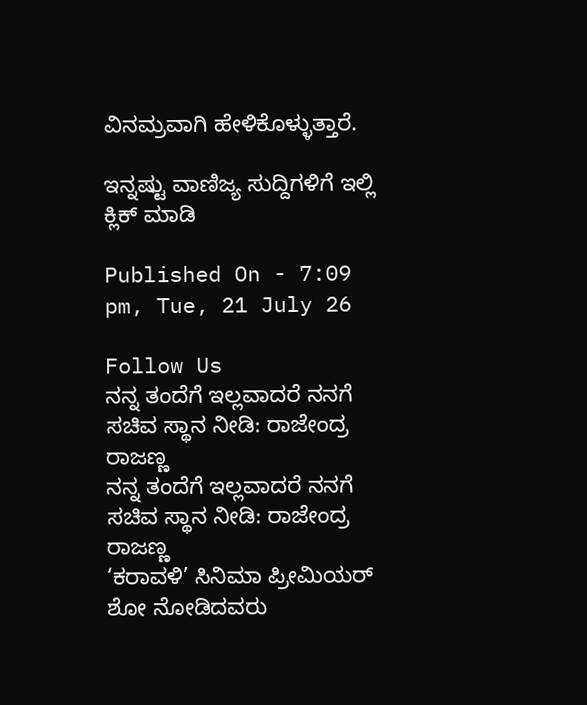ವಿನಮ್ರವಾಗಿ ಹೇಳಿಕೊಳ್ಳುತ್ತಾರೆ.

ಇನ್ನಷ್ಟು ವಾಣಿಜ್ಯ ಸುದ್ದಿಗಳಿಗೆ ಇಲ್ಲಿ ಕ್ಲಿಕ್ ಮಾಡಿ

Published On - 7:09 pm, Tue, 21 July 26

Follow Us
ನನ್ನ ತಂದೆಗೆ ಇಲ್ಲವಾದರೆ ನನಗೆ ಸಚಿವ ಸ್ಥಾನ ನೀಡಿ: ರಾಜೇಂದ್ರ ರಾಜಣ್ಣ
ನನ್ನ ತಂದೆಗೆ ಇಲ್ಲವಾದರೆ ನನಗೆ ಸಚಿವ ಸ್ಥಾನ ನೀಡಿ: ರಾಜೇಂದ್ರ ರಾಜಣ್ಣ
‘ಕರಾವಳಿ’ ಸಿನಿಮಾ ಪ್ರೀಮಿಯರ್ ಶೋ ನೋಡಿದವರು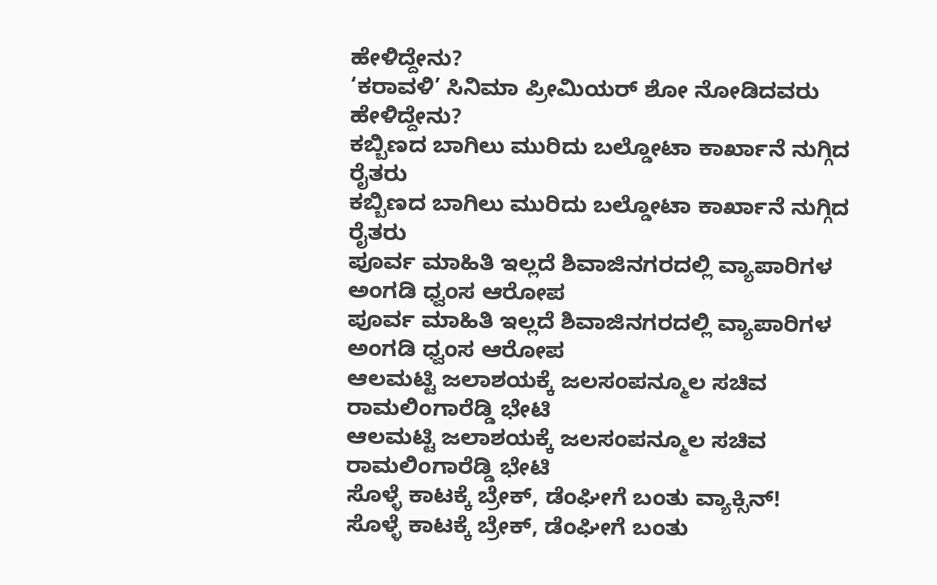ಹೇಳಿದ್ದೇನು?
‘ಕರಾವಳಿ’ ಸಿನಿಮಾ ಪ್ರೀಮಿಯರ್ ಶೋ ನೋಡಿದವರು ಹೇಳಿದ್ದೇನು?
ಕಬ್ಬಿಣದ ಬಾಗಿಲು ಮುರಿದು ಬಲ್ಡೋಟಾ ಕಾರ್ಖಾನೆ ನುಗ್ಗಿದ ರೈತರು
ಕಬ್ಬಿಣದ ಬಾಗಿಲು ಮುರಿದು ಬಲ್ಡೋಟಾ ಕಾರ್ಖಾನೆ ನುಗ್ಗಿದ ರೈತರು
ಪೂರ್ವ ಮಾಹಿತಿ ಇಲ್ಲದೆ ಶಿವಾಜಿನಗರದಲ್ಲಿ ವ್ಯಾಪಾರಿಗಳ ಅಂಗಡಿ ಧ್ವಂಸ ಆರೋಪ
ಪೂರ್ವ ಮಾಹಿತಿ ಇಲ್ಲದೆ ಶಿವಾಜಿನಗರದಲ್ಲಿ ವ್ಯಾಪಾರಿಗಳ ಅಂಗಡಿ ಧ್ವಂಸ ಆರೋಪ
ಆಲಮಟ್ಟಿ ಜಲಾಶಯಕ್ಕೆ ಜಲಸಂಪನ್ಮೂಲ ಸಚಿವ ರಾಮಲಿಂಗಾರೆಡ್ಡಿ ಭೇಟಿ
ಆಲಮಟ್ಟಿ ಜಲಾಶಯಕ್ಕೆ ಜಲಸಂಪನ್ಮೂಲ ಸಚಿವ ರಾಮಲಿಂಗಾರೆಡ್ಡಿ ಭೇಟಿ
ಸೊಳ್ಳೆ ಕಾಟಕ್ಕೆ ಬ್ರೇಕ್, ಡೆಂಘೀಗೆ ಬಂತು ವ್ಯಾಕ್ಸಿನ್!
ಸೊಳ್ಳೆ ಕಾಟಕ್ಕೆ ಬ್ರೇಕ್, ಡೆಂಘೀಗೆ ಬಂತು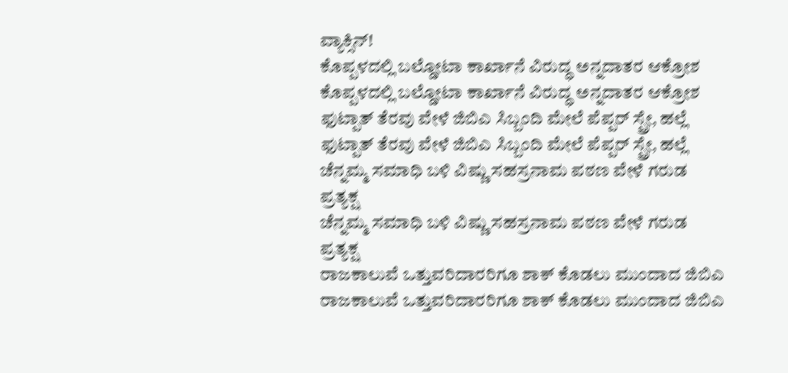ವ್ಯಾಕ್ಸಿನ್!
ಕೊಪ್ಪಳದಲ್ಲಿ ಬಲ್ಡೋಟಾ ಕಾರ್ಖಾನೆ ವಿರುದ್ಧ ಅನ್ನದಾತರ ಆಕ್ರೋಶ
ಕೊಪ್ಪಳದಲ್ಲಿ ಬಲ್ಡೋಟಾ ಕಾರ್ಖಾನೆ ವಿರುದ್ಧ ಅನ್ನದಾತರ ಆಕ್ರೋಶ
ಫುಟ್ಪಾತ್ ತೆರವು ವೇಳೆ ಜಿಬಿಎ ಸಿಬ್ಬಂದಿ ಮೇಲೆ ಪೆಪ್ಪರ್ ಸ್ಪ್ರೇ, ಹಲ್ಲೆ
ಫುಟ್ಪಾತ್ ತೆರವು ವೇಳೆ ಜಿಬಿಎ ಸಿಬ್ಬಂದಿ ಮೇಲೆ ಪೆಪ್ಪರ್ ಸ್ಪ್ರೇ, ಹಲ್ಲೆ
ಚೆನ್ನಮ್ಮ ಸಮಾಧಿ ಬಳಿ ವಿಷ್ಣು ಸಹಸ್ರನಾಮ ಪಠಣ ವೇಳೆ ಗರುಡ ಪ್ರತ್ಯಕ್ಷ
ಚೆನ್ನಮ್ಮ ಸಮಾಧಿ ಬಳಿ ವಿಷ್ಣು ಸಹಸ್ರನಾಮ ಪಠಣ ವೇಳೆ ಗರುಡ ಪ್ರತ್ಯಕ್ಷ
ರಾಜಕಾಲುವೆ ಒತ್ತುವರಿದಾರರಿಗೂ ಶಾಕ್ ಕೊಡಲು ಮುಂದಾದ ಜಿಬಿಎ
ರಾಜಕಾಲುವೆ ಒತ್ತುವರಿದಾರರಿಗೂ ಶಾಕ್ ಕೊಡಲು ಮುಂದಾದ ಜಿಬಿಎ